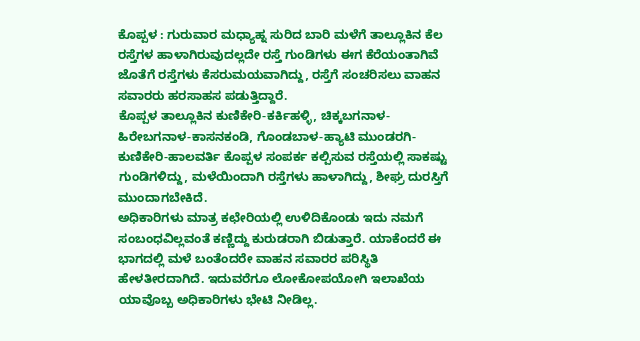ಕೊಪ್ಪಳ : ಗುರುವಾರ ಮಧ್ಯಾಹ್ನ ಸುರಿದ ಬಾರಿ ಮಳೆಗೆ ತಾಲ್ಲೂಕಿನ ಕೆಲ ರಸ್ತೆಗಳ ಹಾಳಾಗಿರುವುದಲ್ಲದೇ ರಸ್ತೆ ಗುಂಡಿಗಳು ಈಗ ಕೆರೆಯಂತಾಗಿವೆ ಜೊತೆಗೆ ರಸ್ತೆಗಳು ಕೆಸರುಮಯವಾಗಿದ್ದು, ರಸ್ತೆಗೆ ಸಂಚರಿಸಲು ವಾಹನ ಸವಾರರು ಹರಸಾಹಸ ಪಡುತ್ತಿದ್ದಾರೆ.
ಕೊಪ್ಪಳ ತಾಲ್ಲೂಕಿನ ಕುಣಿಕೇರಿ-ಕರ್ಕಿಹಳ್ಳಿ, ಚಿಕ್ಕಬಗನಾಳ-ಹಿರೇಬಗನಾಳ-ಕಾಸನಕಂಡಿ, ಗೊಂಡಬಾಳ-ಹ್ಯಾಟಿ ಮುಂಡರಗಿ-ಕುಣಿಕೇರಿ-ಹಾಲವರ್ತಿ ಕೊಪ್ಪಳ ಸಂಪರ್ಕ ಕಲ್ಪಿಸುವ ರಸ್ತೆಯಲ್ಲಿ ಸಾಕಷ್ಟು ಗುಂಡಿಗಳಿದ್ದು, ಮಳೆಯಿಂದಾಗಿ ರಸ್ತೆಗಳು ಹಾಳಾಗಿದ್ದು, ಶೀಘ್ರ ದುರಸ್ತಿಗೆ ಮುಂದಾಗಬೇಕಿದೆ.
ಅಧಿಕಾರಿಗಳು ಮಾತ್ರ ಕಛೇರಿಯಲ್ಲಿ ಉಳಿದಿಕೊಂಡು ಇದು ನಮಗೆ ಸಂಬಂಧವಿಲ್ಲವಂತೆ ಕಣ್ಣಿದ್ದು ಕುರುಡರಾಗಿ ಬಿಡುತ್ತಾರೆ. ಯಾಕೆಂದರೆ ಈ ಭಾಗದಲ್ಲಿ ಮಳೆ ಬಂತೆಂದರೇ ವಾಹನ ಸವಾರರ ಪರಿಸ್ಥಿತಿ ಹೇಳತೀರದಾಗಿದೆ. ಇದುವರೆಗೂ ಲೋಕೋಪಯೋಗಿ ಇಲಾಖೆಯ ಯಾವೊಬ್ಬ ಅಧಿಕಾರಿಗಳು ಭೇಟಿ ನೀಡಿಲ್ಲ.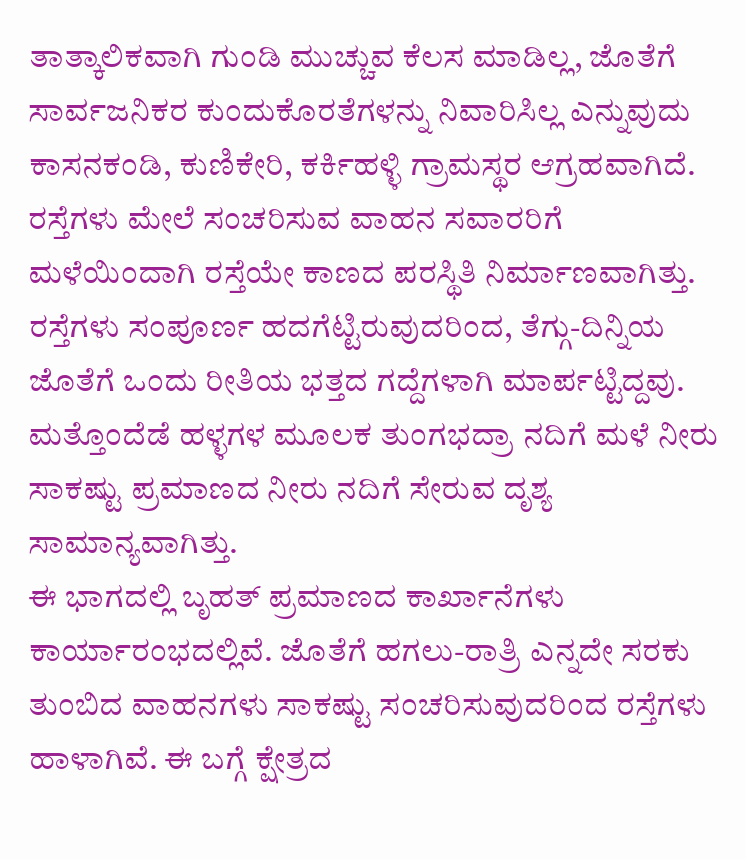ತಾತ್ಕಾಲಿಕವಾಗಿ ಗುಂಡಿ ಮುಚ್ಚುವ ಕೆಲಸ ಮಾಡಿಲ್ಲ, ಜೊತೆಗೆ ಸಾರ್ವಜನಿಕರ ಕುಂದುಕೊರತೆಗಳನ್ನು ನಿವಾರಿಸಿಲ್ಲ ಎನ್ನುವುದು ಕಾಸನಕಂಡಿ, ಕುಣಿಕೇರಿ, ಕರ್ಕಿಹಳ್ಳಿ ಗ್ರಾಮಸ್ಥರ ಆಗ್ರಹವಾಗಿದೆ.
ರಸ್ತೆಗಳು ಮೇಲೆ ಸಂಚರಿಸುವ ವಾಹನ ಸವಾರರಿಗೆ ಮಳೆಯಿಂದಾಗಿ ರಸ್ತೆಯೇ ಕಾಣದ ಪರಸ್ಥಿತಿ ನಿರ್ಮಾಣವಾಗಿತ್ತು. ರಸ್ತೆಗಳು ಸಂಪೂರ್ಣ ಹದಗೆಟ್ಟಿರುವುದರಿಂದ, ತೆಗ್ಗು-ದಿನ್ನಿಯ ಜೊತೆಗೆ ಒಂದು ರೀತಿಯ ಭತ್ತದ ಗದ್ದೆಗಳಾಗಿ ಮಾರ್ಪಟ್ಟಿದ್ದವು. ಮತ್ತೊಂದೆಡೆ ಹಳ್ಳಗಳ ಮೂಲಕ ತುಂಗಭದ್ರಾ ನದಿಗೆ ಮಳೆ ನೀರು ಸಾಕಷ್ಟು ಪ್ರಮಾಣದ ನೀರು ನದಿಗೆ ಸೇರುವ ದೃಶ್ಯ ಸಾಮಾನ್ಯವಾಗಿತ್ತು.
ಈ ಭಾಗದಲ್ಲಿ ಬೃಹತ್ ಪ್ರಮಾಣದ ಕಾರ್ಖಾನೆಗಳು ಕಾರ್ಯಾರಂಭದಲ್ಲಿವೆ. ಜೊತೆಗೆ ಹಗಲು-ರಾತ್ರಿ ಎನ್ನದೇ ಸರಕು ತುಂಬಿದ ವಾಹನಗಳು ಸಾಕಷ್ಟು ಸಂಚರಿಸುವುದರಿಂದ ರಸ್ತೆಗಳು ಹಾಳಾಗಿವೆ. ಈ ಬಗ್ಗೆ ಕ್ಷೇತ್ರದ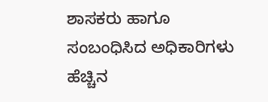ಶಾಸಕರು ಹಾಗೂ ಸಂಬಂಧಿಸಿದ ಅಧಿಕಾರಿಗಳು ಹೆಚ್ಚಿನ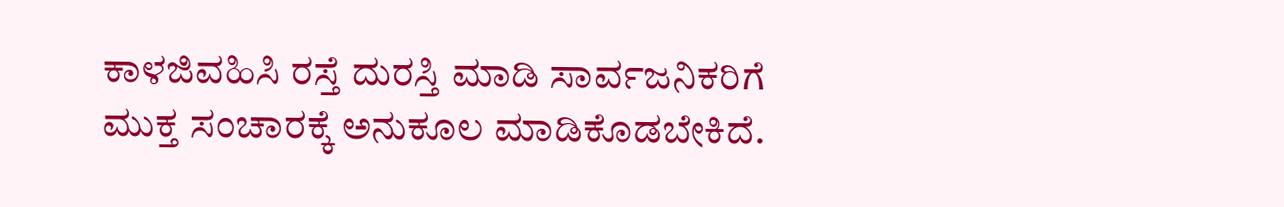ಕಾಳಜಿವಹಿಸಿ ರಸ್ತೆ ದುರಸ್ತಿ ಮಾಡಿ ಸಾರ್ವಜನಿಕರಿಗೆ ಮುಕ್ತ ಸಂಚಾರಕ್ಕೆ ಅನುಕೂಲ ಮಾಡಿಕೊಡಬೇಕಿದೆ.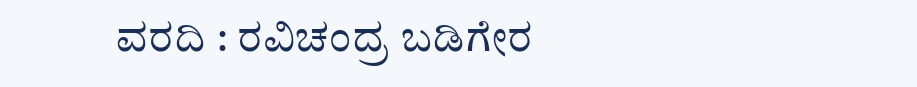ವರದಿ : ರವಿಚಂದ್ರ ಬಡಿಗೇರ